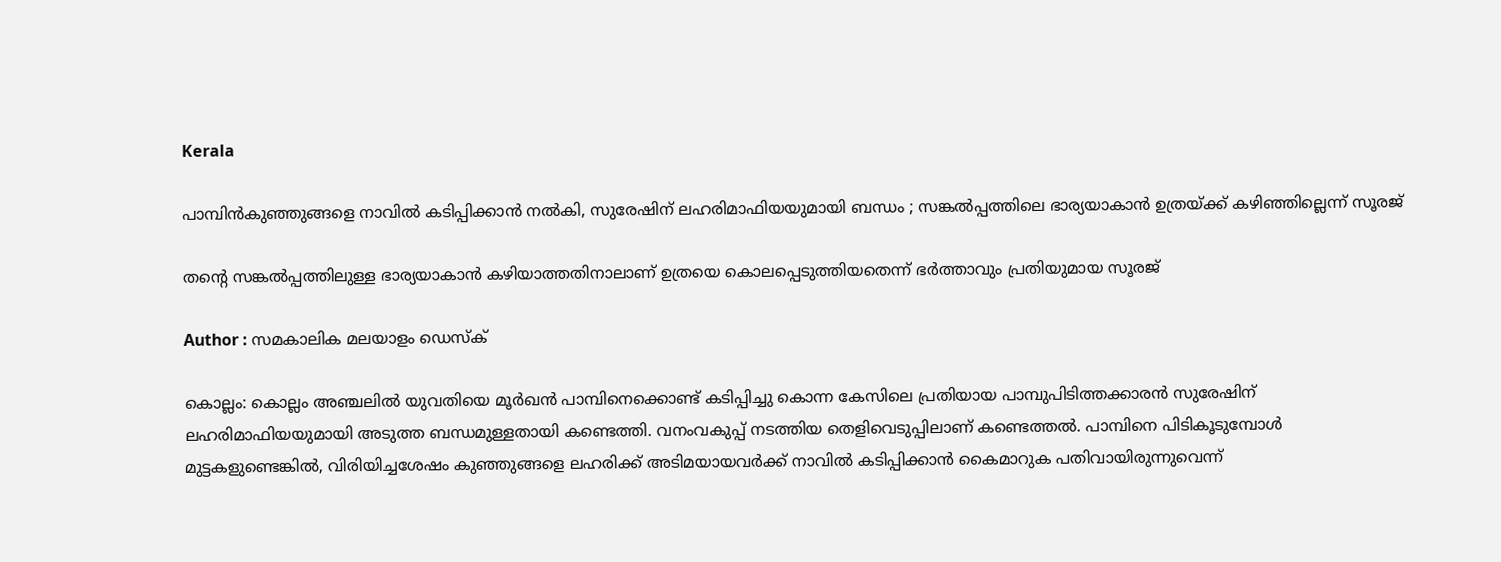Kerala

പാമ്പിന്‍കുഞ്ഞുങ്ങളെ നാവില്‍ കടിപ്പിക്കാന്‍ നല്‍കി, സുരേഷിന് ലഹരിമാഫിയയുമായി ബന്ധം ; സങ്കല്‍പ്പത്തിലെ ഭാര്യയാകാന്‍ ഉത്രയ്ക്ക് കഴിഞ്ഞില്ലെന്ന് സൂരജ്

തന്റെ സങ്കല്‍പ്പത്തിലുള്ള ഭാര്യയാകാന്‍ കഴിയാത്തതിനാലാണ് ഉത്രയെ കൊലപ്പെടുത്തിയതെന്ന് ഭര്‍ത്താവും പ്രതിയുമായ സൂരജ്

Author : സമകാലിക മലയാളം ഡെസ്ക്

കൊല്ലം: കൊല്ലം അഞ്ചലില്‍ യുവതിയെ മൂര്‍ഖന്‍ പാമ്പിനെക്കൊണ്ട് കടിപ്പിച്ചു കൊന്ന കേസിലെ പ്രതിയായ പാമ്പുപിടിത്തക്കാരന്‍ സുരേഷിന് ലഹരിമാഫിയയുമായി അടുത്ത ബന്ധമുള്ളതായി കണ്ടെത്തി. വനംവകുപ്പ് നടത്തിയ തെളിവെടുപ്പിലാണ് കണ്ടെത്തല്‍. പാമ്പിനെ പിടികൂടുമ്പോള്‍ മുട്ടകളുണ്ടെങ്കില്‍, വിരിയിച്ചശേഷം കുഞ്ഞുങ്ങളെ ലഹരിക്ക് അടിമയായവര്‍ക്ക് നാവില്‍ കടിപ്പിക്കാന്‍ കൈമാറുക പതിവായിരുന്നുവെന്ന്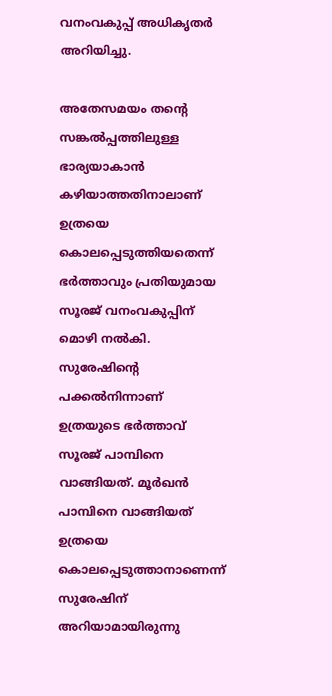വനംവകുപ്പ് അധികൃതര്‍ അറിയിച്ചു.

അതേസമയം തന്റെ സങ്കല്‍പ്പത്തിലുള്ള ഭാര്യയാകാന്‍ കഴിയാത്തതിനാലാണ് ഉത്രയെ കൊലപ്പെടുത്തിയതെന്ന് ഭര്‍ത്താവും പ്രതിയുമായ സൂരജ് വനംവകുപ്പിന് മൊഴി നല്‍കി. സുരേഷിന്റെ പക്കല്‍നിന്നാണ് ഉത്രയുടെ ഭര്‍ത്താവ് സൂരജ് പാമ്പിനെ വാങ്ങിയത്. മൂര്‍ഖന്‍ പാമ്പിനെ വാങ്ങിയത് ഉത്രയെ കൊലപ്പെടുത്താനാണെന്ന് സുരേഷിന് അറിയാമായിരുന്നു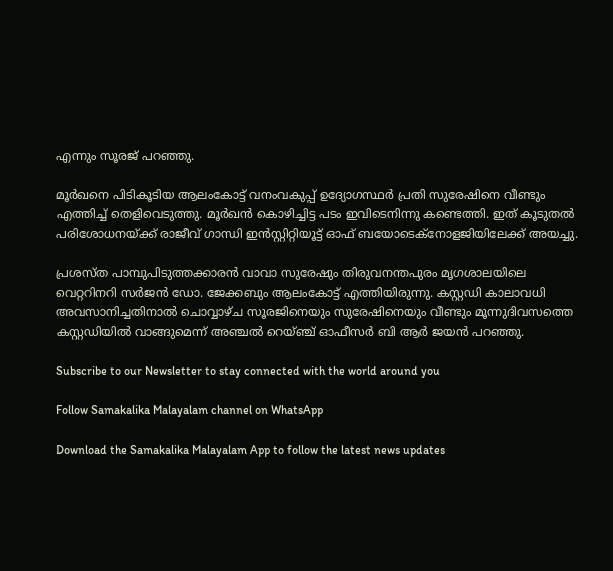എന്നും സൂരജ് പറഞ്ഞു.

മൂര്‍ഖനെ പിടികൂടിയ ആലംകോട്ട് വനംവകുപ്പ് ഉദ്യോഗസ്ഥര്‍ പ്രതി സുരേഷിനെ വീണ്ടും എത്തിച്ച് തെളിവെടുത്തു. മൂര്‍ഖന്‍ കൊഴിച്ചിട്ട പടം ഇവിടെനിന്നു കണ്ടെത്തി. ഇത് കൂടുതല്‍ പരിശോധനയ്ക്ക് രാജീവ് ഗാന്ധി ഇന്‍സ്റ്റിറ്റിയൂട്ട് ഓഫ് ബയോടെക്‌നോളജിയിലേക്ക് അയച്ചു.

പ്രശസ്ത പാമ്പുപിടുത്തക്കാരന്‍ വാവാ സുരേഷും തിരുവനന്തപുരം മൃഗശാലയിലെ വെറ്ററിനറി സര്‍ജന്‍ ഡോ. ജേക്കബും ആലംകോട്ട് എത്തിയിരുന്നു. കസ്റ്റഡി കാലാവധി അവസാനിച്ചതിനാല്‍ ചൊവ്വാഴ്ച സൂരജിനെയും സുരേഷിനെയും വീണ്ടും മൂന്നുദിവസത്തെ കസ്റ്റഡിയില്‍ വാങ്ങുമെന്ന് അഞ്ചല്‍ റെയ്ഞ്ച് ഓഫീസര്‍ ബി ആര്‍ ജയന്‍ പറഞ്ഞു.

Subscribe to our Newsletter to stay connected with the world around you

Follow Samakalika Malayalam channel on WhatsApp

Download the Samakalika Malayalam App to follow the latest news updates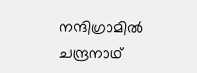നന്ദിഗ്രാമിൽ ചന്ദ്രനാഥ്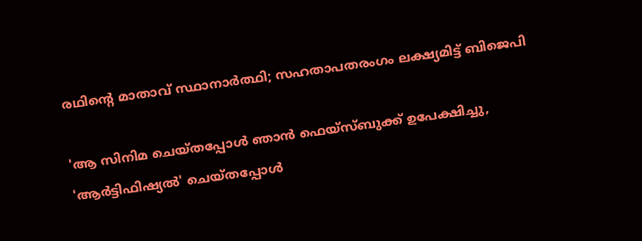രഥിന്റെ മാതാവ് സ്ഥാനാർത്ഥി; സഹതാപതരംഗം ലക്ഷ്യമിട്ട് ബിജെപി

'ആ സിനിമ ചെയ്തപ്പോൾ ഞാൻ ഫെയ്സ്ബുക്ക് ഉപേക്ഷിച്ചു, 'ആർട്ടിഫിഷ്യൽ' ചെയ്തപ്പോൾ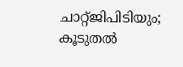ചാറ്റ്ജിപിടിയും; കൂടുതൽ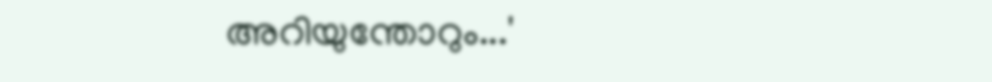അറിയുന്തോറും...'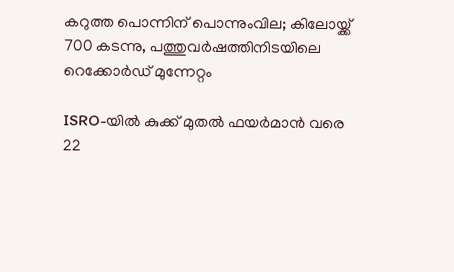കറുത്ത പൊന്നിന് പൊന്നുംവില; കിലോയ്ക്ക് 700 കടന്നു, പത്തുവര്‍ഷത്തിനിടയിലെ റെക്കോര്‍ഡ് മുന്നേറ്റം

ISRO-യിൽ കുക്ക് മുതൽ ഫയർമാൻ വരെ 22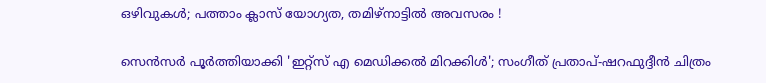ഒഴിവുകൾ; പത്താം ക്ലാസ് യോഗ്യത, തമിഴ്‌നാട്ടിൽ അവസരം !

സെൻസർ പൂർത്തിയാക്കി 'ഇറ്റ്സ് എ മെഡിക്കൽ മിറക്കിൾ'; സംഗീത് പ്രതാപ്-ഷറഫുദ്ദീൻ ചിത്രം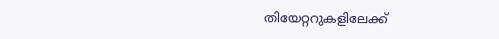തിയേറ്ററുകളിലേക്ക്